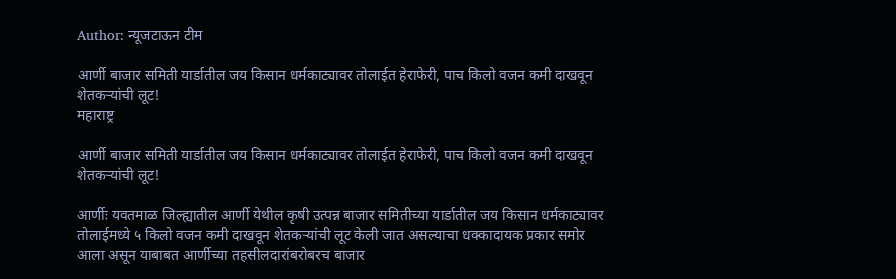Author: न्यूजटाऊन टीम

आर्णी बाजार समिती यार्डातील जय किसान धर्मकाट्यावर तोलाईत हेराफेरी, पाच किलो वजन कमी दाखवून शेतकऱ्यांची लूट!
महाराष्ट्र

आर्णी बाजार समिती यार्डातील जय किसान धर्मकाट्यावर तोलाईत हेराफेरी, पाच किलो वजन कमी दाखवून शेतकऱ्यांची लूट!

आर्णीः यवतमाळ जिल्ह्यातील आर्णी येथील कृषी उत्पन्न बाजार समितीच्या यार्डातील जय किसान धर्मकाट्यावर तोलाईमध्ये ५ किलो वजन कमी दाखवून शेतकऱ्यांची लूट केली जात असल्याचा धक्कादायक प्रकार समोर आला असून याबाबत आर्णीच्या तहसीलदारांबरोबरच बाजार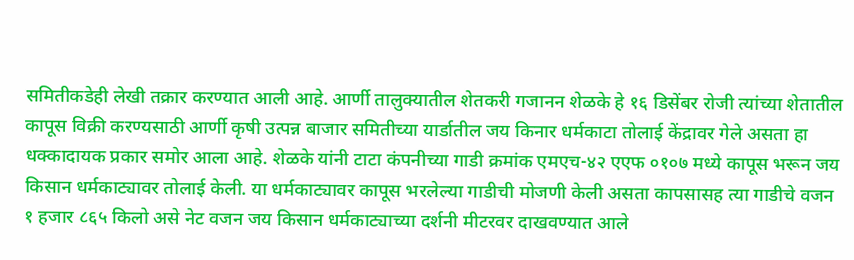समितीकडेही लेखी तक्रार करण्यात आली आहे. आर्णी तालुक्यातील शेतकरी गजानन शेळके हे १६ डिसेंबर रोजी त्यांच्या शेतातील कापूस विक्री करण्यसाठी आर्णी कृषी उत्पन्न बाजार समितीच्या यार्डातील जय किनार धर्मकाटा तोलाई केंद्रावर गेले असता हा धक्कादायक प्रकार समोर आला आहे. शेळके यांनी टाटा कंपनीच्या गाडी क्रमांक एमएच-४२ एएफ ०१०७ मध्ये कापूस भरून जय किसान धर्मकाट्यावर तोलाई केली. या धर्मकाट्यावर कापूस भरलेल्या गाडीची मोजणी केली असता कापसासह त्या गाडीचे वजन १ हजार ८६५ किलो असे नेट वजन जय किसान धर्मकाट्याच्या दर्शनी मीटरवर दाखवण्यात आले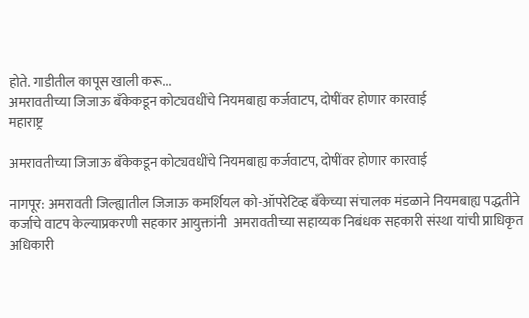होते. गाडीतील कापूस खाली करू...
अमरावतीच्या जिजाऊ बँकेकडून कोट्यवधींचे नियमबाह्य कर्जवाटप, दोषींवर होणार कारवाई
महाराष्ट्र

अमरावतीच्या जिजाऊ बँकेकडून कोट्यवधींचे नियमबाह्य कर्जवाटप, दोषींवर होणार कारवाई

नागपूर: अमरावती जिल्ह्यातील जिजाऊ कमर्शियल को-ऑपरेटिव्ह बँकेच्या संचालक मंडळाने नियमबाह्य पद्धतीने कर्जाचे वाटप केल्याप्रकरणी सहकार आयुक्तांनी  अमरावतीच्या सहाय्यक निबंधक सहकारी संस्था यांची प्राधिकृत अधिकारी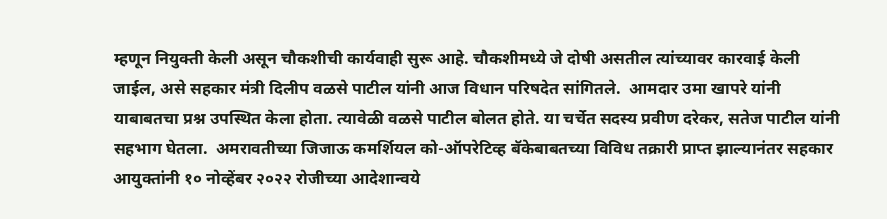म्हणून नियुक्ती केली असून चौकशीची कार्यवाही सुरू आहे. चौकशीमध्ये जे दोषी असतील त्यांच्यावर कारवाई केली जाईल, असे सहकार मंत्री दिलीप वळसे पाटील यांनी आज विधान परिषदेत सांगितले.  आमदार उमा खापरे यांनी याबाबतचा प्रश्न उपस्थित केला होता. त्यावेळी वळसे पाटील बोलत होते. या चर्चेत सदस्य प्रवीण दरेकर, सतेज पाटील यांनी सहभाग घेतला.  अमरावतीच्या जिजाऊ कमर्शियल को-ऑपरेटिव्ह बॅकेबाबतच्या विविध तक्रारी प्राप्त झाल्यानंतर सहकार आयुक्तांनी १० नोव्हेंबर २०२२ रोजीच्या आदेशान्वये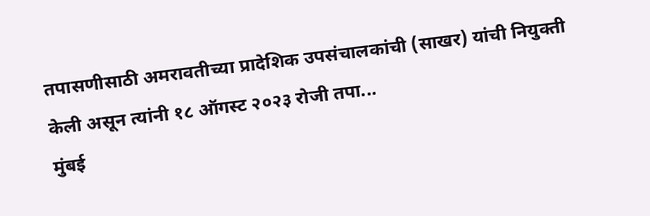तपासणीसाठी अमरावतीच्या प्रादेशिक उपसंचालकांची (साखर) यांची नियुक्ती केली असून त्यांनी १८ ऑगस्ट २०२३ रोजी तपा...
मुंबई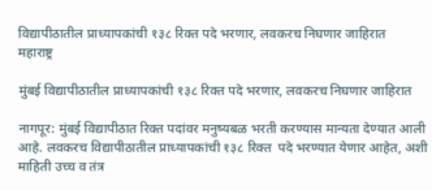विद्यापीठातील प्राध्यापकांची १३८ रिक्त पदे भरणार, लवकरच निघणार जाहिरात
महाराष्ट्र

मुंबई विद्यापीठातील प्राध्यापकांची १३८ रिक्त पदे भरणार, लवकरच निघणार जाहिरात

नागपूर: मुंबई विद्यापीठात रिक्त पदांवर मनुष्यबळ भरती करण्यास मान्यता देण्यात आली आहे. लवकरच विद्यापीठातील प्राध्यापकांची १३८ रिक्त  पदे भरण्यात येणार आहेत, अशी माहिती उच्च व तंत्र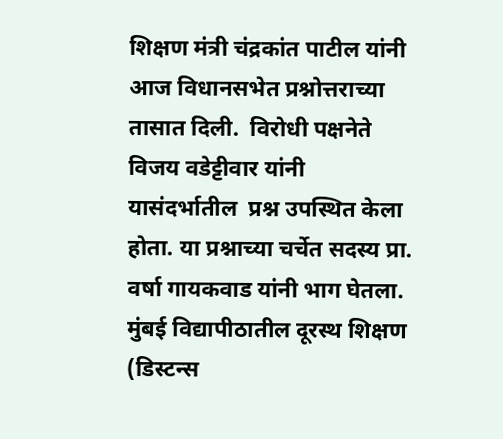शिक्षण मंत्री चंद्रकांत पाटील यांनी आज विधानसभेत प्रश्नोत्तराच्या तासात दिली.  विरोधी पक्षनेते विजय वडेट्टीवार यांनी यासंदर्भातील  प्रश्न उपस्थित केला होता. या प्रश्नाच्या चर्चेत सदस्य प्रा. वर्षा गायकवाड यांनी भाग घेतला.  मुंबई विद्यापीठातील दूरस्थ शिक्षण (डिस्टन्स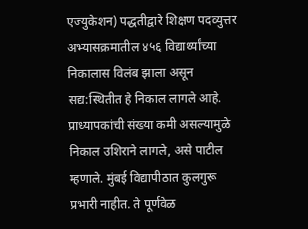एज्युकेशन) पद्धतीद्वारे शिक्षण पदव्युत्तर अभ्यासक्रमातील ४५६ विद्यार्थ्यांच्या निकालास विलंब झाला असून सद्य:स्थितीत हे निकाल लागले आहे. प्राध्यापकांची संख्या कमी असल्यामुळे निकाल उशिराने लागले, असे पाटील म्हणाले. मुंबई विद्यापीठात कुलगुरू प्रभारी नाहीत. ते पूर्णवेळ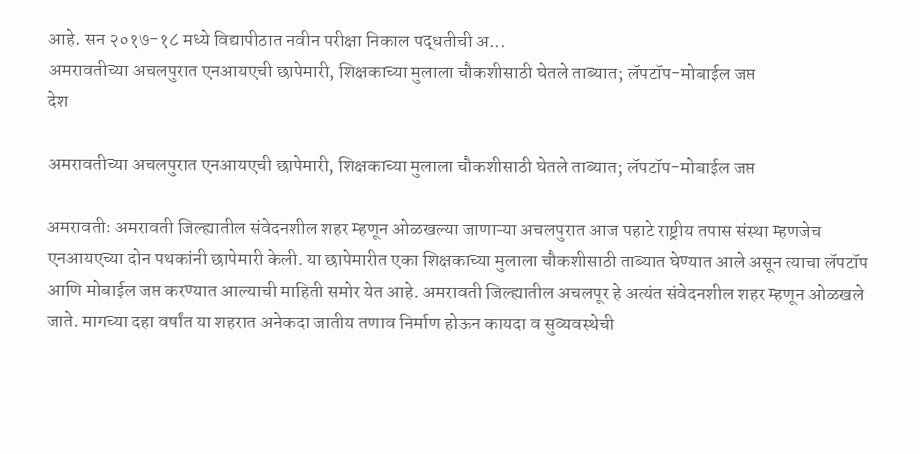आहे. सन २०१७-१८ मध्ये विद्यापीठात नवीन परीक्षा निकाल पद्धतीची अ...
अमरावतीच्या अचलपुरात एनआयएची छापेमारी, शिक्षकाच्या मुलाला चौकशीसाठी घेतले ताब्यात; लॅपटॉप-मोबाईल जप्त
देश

अमरावतीच्या अचलपुरात एनआयएची छापेमारी, शिक्षकाच्या मुलाला चौकशीसाठी घेतले ताब्यात; लॅपटॉप-मोबाईल जप्त

अमरावतीः अमरावती जिल्ह्यातील संवेदनशील शहर म्हणून ओळखल्या जाणाऱ्या अचलपुरात आज पहाटे राष्ट्रीय तपास संस्था म्हणजेच एनआयएच्या दोन पथकांनी छापेमारी केली. या छापेमारीत एका शिक्षकाच्या मुलाला चौकशीसाठी ताब्यात घेण्यात आले असून त्याचा लॅपटॉप आणि मोबाईल जप्त करण्यात आल्याची माहिती समोर येत आहे. अमरावती जिल्ह्यातील अचलपूर हे अत्यंत संवेदनशील शहर म्हणून ओळखले जाते. मागच्या दहा वर्षांत या शहरात अनेकदा जातीय तणाव निर्माण होऊन कायदा व सुव्यवस्थेची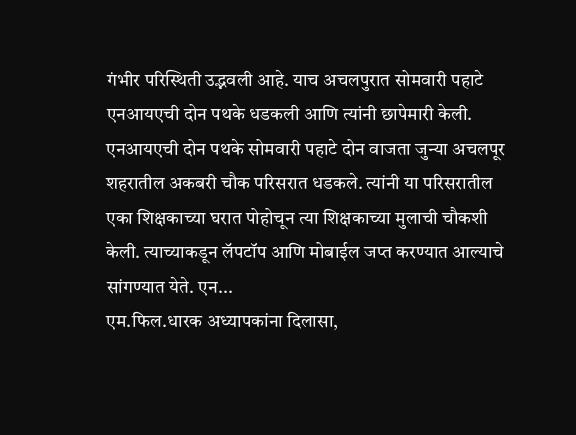गंभीर परिस्थिती उद्भवली आहे. याच अचलपुरात सोमवारी पहाटे एनआयएची दोन पथके धडकली आणि त्यांनी छापेमारी केली. एनआयएची दोन पथके सोमवारी पहाटे दोन वाजता जुन्या अचलपूर शहरातील अकबरी चौक परिसरात धडकले. त्यांनी या परिसरातील एका शिक्षकाच्या घरात पोहोचून त्या शिक्षकाच्या मुलाची चौकशी केली. त्याच्याकडून लॅपटॉप आणि मोबाईल जप्त करण्यात आल्याचे सांगण्यात येते. एन...
एम.फिल.धारक अध्यापकांना दिलासा,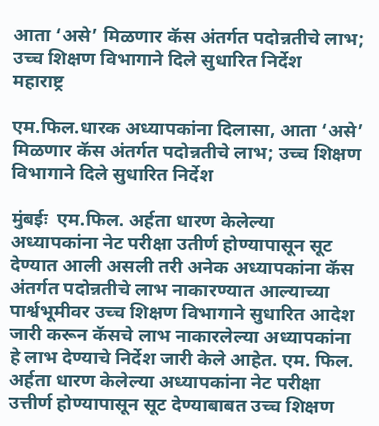आता ‘असे’ मिळणार कॅस अंतर्गत पदोन्नतीचे लाभ; उच्च शिक्षण विभागाने दिले सुधारित निर्देश
महाराष्ट्र

एम.फिल.धारक अध्यापकांना दिलासा, आता ‘असे’ मिळणार कॅस अंतर्गत पदोन्नतीचे लाभ; उच्च शिक्षण विभागाने दिले सुधारित निर्देश

मुंबईः  एम.फिल. अर्हता धारण केलेल्या अध्यापकांना नेट परीक्षा उतीर्ण होण्यापासून सूट देण्यात आली असली तरी अनेक अध्यापकांना कॅस अंतर्गत पदोन्नतीचे लाभ नाकारण्यात आल्याच्या पार्श्वभूमीवर उच्च शिक्षण विभागाने सुधारित आदेश जारी करून कॅसचे लाभ नाकारलेल्या अध्यापकांना हे लाभ देण्याचे निर्देश जारी केले आहेत. एम. फिल. अर्हता धारण केलेल्या अध्यापकांना नेट परीक्षा उत्तीर्ण होण्यापासून सूट देण्याबाबत उच्च शिक्षण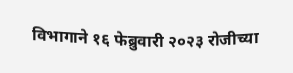विभागाने १६ फेब्रुवारी २०२३ रोजीच्या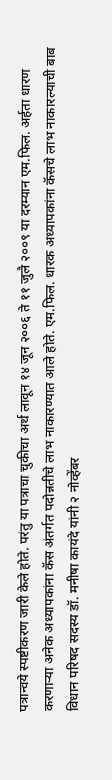पत्रान्वये स्पष्टीकरण जारी केले होते. परंतु या पत्राचा चुकीचा अर्थ लावून १४ जून २००६ ते ११ जुलै २००९ या दरम्यान एम.फिल. अर्हता धारण करणाऱ्या अनेक अध्यापकांना कॅस अंतर्गत पदोन्नतीचे लाभ नाकारण्यात आले होते. एम.फिल. धारक अध्यापकांना कॅसचे लाभ नाकारल्याची बाब विधान परिषद सदस्य डॉ. मनीषा कायंदे यांनी २ नोव्हेंबर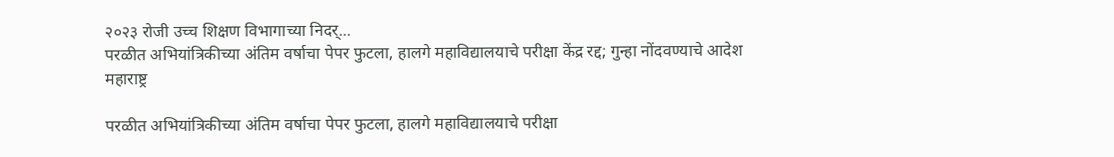२०२३ रोजी उच्च शिक्षण विभागाच्या निदर्...
परळीत अभियांत्रिकीच्या अंतिम वर्षाचा पेपर फुटला, हालगे महाविद्यालयाचे परीक्षा केंद्र रद्द; गुन्हा नोंदवण्याचे आदेश
महाराष्ट्र

परळीत अभियांत्रिकीच्या अंतिम वर्षाचा पेपर फुटला, हालगे महाविद्यालयाचे परीक्षा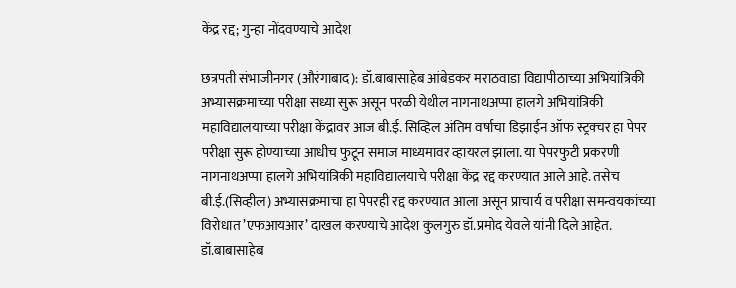केंद्र रद्द; गुन्हा नोंदवण्याचे आदेश

छत्रपती संभाजीनगर (औरंगाबाद): डॉ.बाबासाहेब आंबेडकर मराठवाडा विद्यापीठाच्या अभियांत्रिकी अभ्यासक्रमाच्या परीक्षा सध्या सुरू असून परळी येथील नागनाथअप्पा हालगे अभियांत्रिकी महाविद्यालयाच्या परीक्षा केंद्रावर आज बी.ई. सिव्हिल अंतिम वर्षाचा डिझाईन ऑफ स्ट्रक्चर हा पेपर परीक्षा सुरू होण्याच्या आधीच फुटून समाज माध्यमावर व्हायरल झाला. या पेपरफुटी प्रकरणी नागनाथअप्पा हालगे अभियांत्रिकी महाविद्यालयाचे परीक्षा केंद्र रद्द करण्यात आले आहे. तसेच बी.ई.(सिव्हील) अभ्यासक्रमाचा हा पेपरही रद्द करण्यात आला असून प्राचार्य व परीक्षा समन्वयकांच्या विरोधात ’एफआयआर’ दाखल करण्याचे आदेश कुलगुरु डॉ.प्रमोद येवले यांनी दिले आहेत. डॉ.बाबासाहेब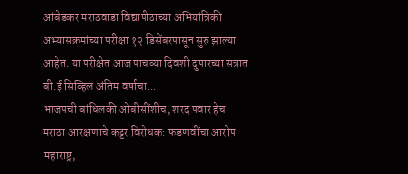आंबेडकर मराठवाडा विद्यापीठाच्या अभियांत्रिकी अभ्यासक्रमांच्या परीक्षा १२ डिसेंबरपासून सुरु झाल्या आहेत. या परीक्षेत आज पाचव्या दिवशी दुपारच्या सत्रात बी.ई सिव्हिल अंतिम वर्षाचा...
भाजपची बांधिलकी ओबीसींशीच, शरद पवार हेच मराठा आरक्षणाचे कट्टर विरोधक: फडणवींचा आरोप
महाराष्ट्र,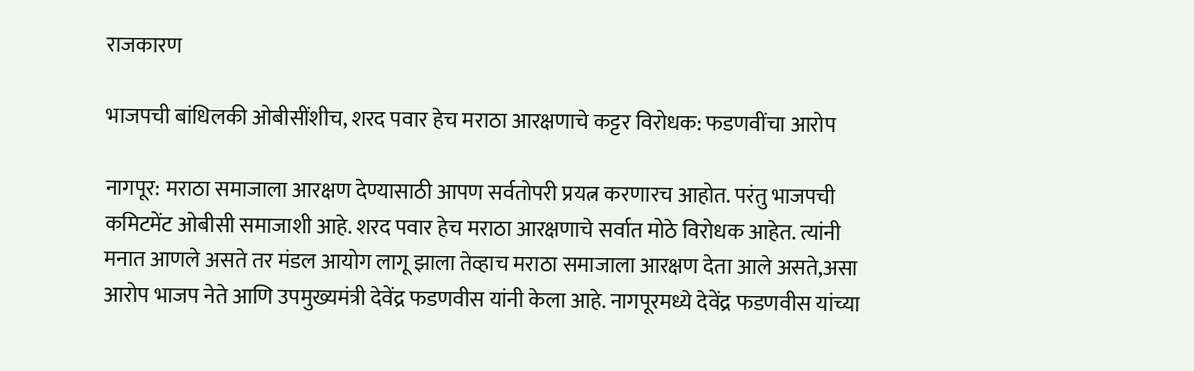राजकारण

भाजपची बांधिलकी ओबीसींशीच, शरद पवार हेच मराठा आरक्षणाचे कट्टर विरोधक: फडणवींचा आरोप

नागपूर: मराठा समाजाला आरक्षण देण्यासाठी आपण सर्वतोपरी प्रयत्न करणारच आहोत. परंतु भाजपची कमिटमेंट ओबीसी समाजाशी आहे. शरद पवार हेच मराठा आरक्षणाचे सर्वात मोठे विरोधक आहेत. त्यांनी मनात आणले असते तर मंडल आयोग लागू झाला तेव्हाच मराठा समाजाला आरक्षण देता आले असते,असा आरोप भाजप नेते आणि उपमुख्यमंत्री देवेंद्र फडणवीस यांनी केला आहे. नागपूरमध्ये देवेंद्र फडणवीस यांच्या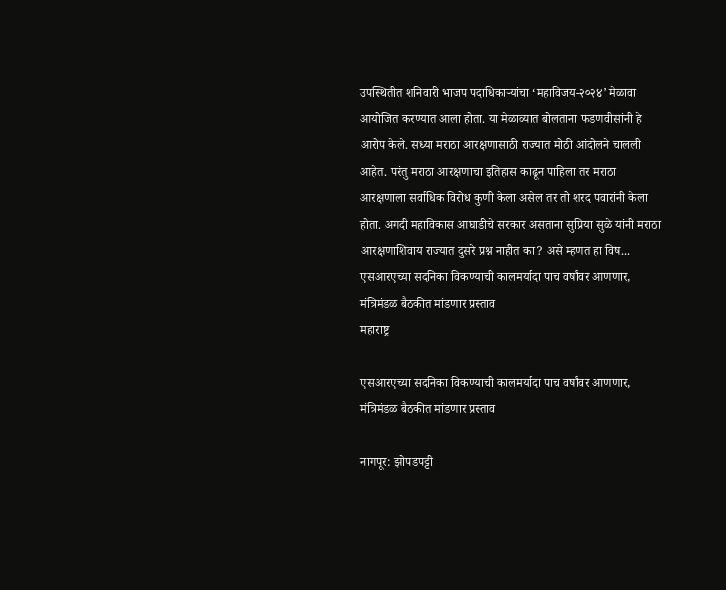उपस्थितीत शनिवारी भाजप पदाधिकाऱ्यांचा ‘महाविजय-२०२४’ मेळावा आयोजित करण्यात आला होता. या मेळाव्यात बोलताना फडणवीसांनी हे आरोप केले. सध्या मराठा आरक्षणासाठी राज्यात मोठी आंदोलने चालली आहेत. परंतु मराठा आरक्षणाचा इतिहास काढून पाहिला तर मराठा आरक्षणाला सर्वाधिक विरोध कुणी केला असेल तर तो शरद पवारांनी केला होता. अगदी महाविकास आघाडीचे सरकार असताना सुप्रिया सुळे यांनी मराठा आरक्षणाशिवाय राज्यात दुसरे प्रश्न नाहीत का? असे म्हणत हा विष...
एसआरएच्या सदनिका विकण्याची कालमर्यादा पाच वर्षांवर आणणार, मंत्रिमंडळ बैठकीत मांडणार प्रस्ताव
महाराष्ट्र

एसआरएच्या सदनिका विकण्याची कालमर्यादा पाच वर्षांवर आणणार, मंत्रिमंडळ बैठकीत मांडणार प्रस्ताव

नागपूर: झोपडपट्टी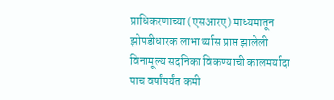प्राधिकरणाच्या (एसआरए) माध्यमातून झोपडीधारक लाभार्थ्यास प्राप्त झालेली विनामूल्य सदनिका विकण्याची कालमर्यादा पाच वर्षांपर्यंत कमी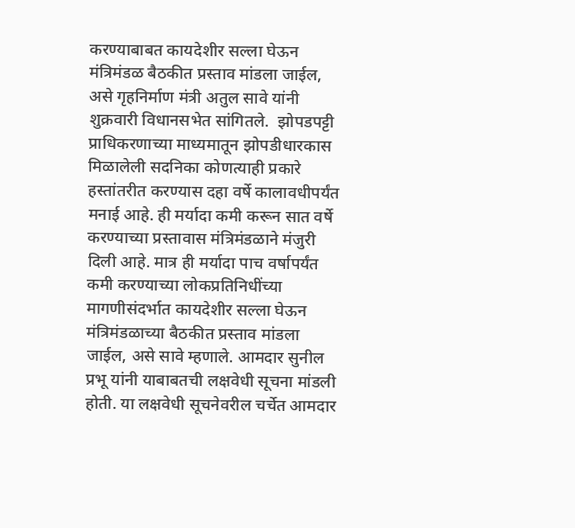करण्याबाबत कायदेशीर सल्ला घेऊन मंत्रिमंडळ बैठकीत प्रस्ताव मांडला जाईल, असे गृहनिर्माण मंत्री अतुल सावे यांनी शुक्रवारी विधानसभेत सांगितले.  झोपडपट्टी प्राधिकरणाच्या माध्यमातून झोपडीधारकास मिळालेली सदनिका कोणत्याही प्रकारे हस्तांतरीत करण्यास दहा वर्षे कालावधीपर्यंत मनाई आहे. ही मर्यादा कमी करून सात वर्षे करण्याच्या प्रस्तावास मंत्रिमंडळाने मंजुरी दिली आहे. मात्र ही मर्यादा पाच वर्षापर्यंत कमी करण्याच्या लोकप्रतिनिधींच्या मागणीसंदर्भात कायदेशीर सल्ला घेऊन मंत्रिमंडळाच्या बैठकीत प्रस्ताव मांडला जाईल, असे सावे म्हणाले. आमदार सुनील प्रभू यांनी याबाबतची लक्षवेधी सूचना मांडली होती. या लक्षवेधी सूचनेवरील चर्चेत आमदार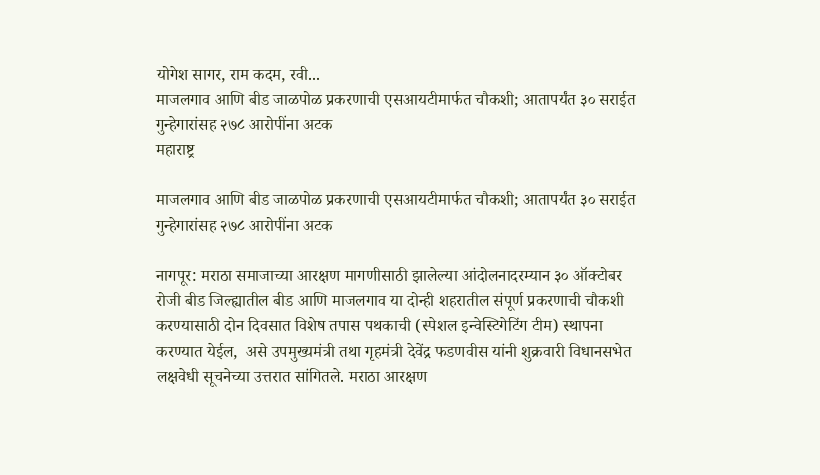योगेश सागर, राम कदम, रवी...
माजलगाव आणि बीड जाळपोळ प्रकरणाची एसआयटीमार्फत चौकशी; आतापर्यंत ३० सराईत गुन्हेगारांसह २७८ आरोपींना अटक
महाराष्ट्र

माजलगाव आणि बीड जाळपोळ प्रकरणाची एसआयटीमार्फत चौकशी; आतापर्यंत ३० सराईत गुन्हेगारांसह २७८ आरोपींना अटक

नागपूर: मराठा समाजाच्या आरक्षण मागणीसाठी झालेल्या आंदोलनादरम्यान ३० ऑक्टोबर रोजी बीड जिल्ह्यातील बीड आणि माजलगाव या दोन्ही शहरातील संपूर्ण प्रकरणाची चौकशी करण्यासाठी दोन दिवसात विशेष तपास पथकाची (स्पेशल इन्वेस्टिगेटिंग टीम) स्थापना करण्यात येईल,  असे उपमुख्यमंत्री तथा गृहमंत्री देवेंद्र फडणवीस यांनी शुक्रवारी विधानसभेत लक्षवेधी सूचनेच्या उत्तरात सांगितले. मराठा आरक्षण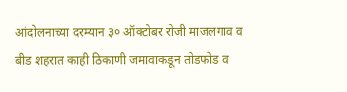आंदोलनाच्या दरम्यान ३० ऑक्टोबर रोजी माजलगाव व बीड शहरात काही ठिकाणी जमावाकडून तोडफोड व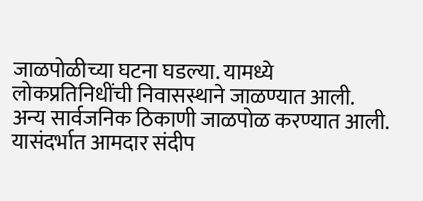जाळपोळीच्या घटना घडल्या. यामध्ये लोकप्रतिनिधींची निवासस्थाने जाळण्यात आली. अन्य सार्वजनिक ठिकाणी जाळपोळ करण्यात आली. यासंदर्भात आमदार संदीप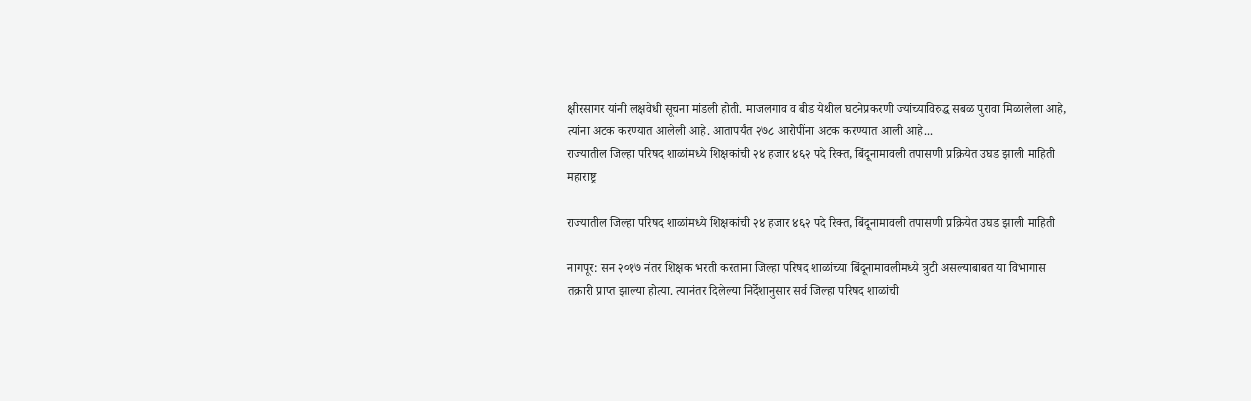क्षीरसागर यांनी लक्षवेधी सूचना मांडली होती. माजलगाव व बीड येथील घटनेप्रकरणी ज्यांच्याविरुद्ध सबळ पुरावा मिळालेला आहे, त्यांना अटक करण्यात आलेली आहे. आतापर्यंत २७८ आरोपींना अटक करण्यात आली आहे...
राज्यातील जिल्हा परिषद शाळांमध्ये शिक्षकांची २४ हजार ४६२ पदे रिक्त, बिंदूनामावली तपासणी प्रक्रियेत उघड झाली माहिती
महाराष्ट्र

राज्यातील जिल्हा परिषद शाळांमध्ये शिक्षकांची २४ हजार ४६२ पदे रिक्त, बिंदूनामावली तपासणी प्रक्रियेत उघड झाली माहिती

नागपूर: सन २०१७ नंतर शिक्षक भरती करताना जिल्हा परिषद शाळांच्या बिंदूनामावलीमध्ये त्रुटी असल्याबाबत या विभागास तक्रारी प्राप्त झाल्या होत्या. त्यानंतर दिलेल्या निर्देशानुसार सर्व जिल्हा परिषद शाळांची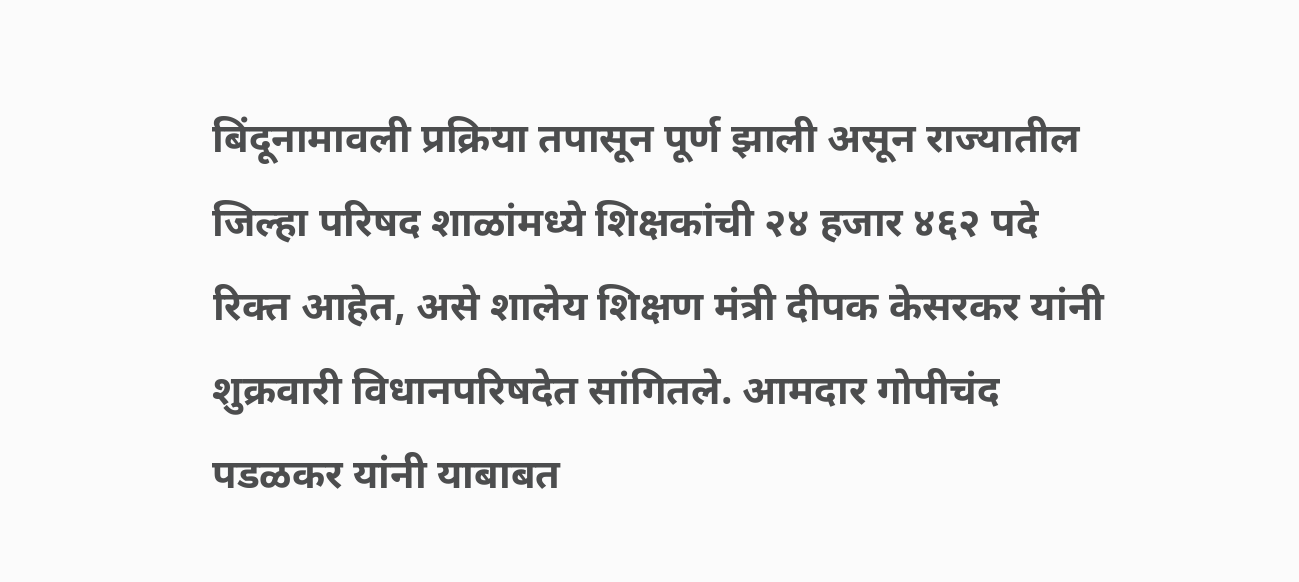बिंदूनामावली प्रक्रिया तपासून पूर्ण झाली असून राज्यातील जिल्हा परिषद शाळांमध्ये शिक्षकांची २४ हजार ४६२ पदे रिक्त आहेत, असे शालेय शिक्षण मंत्री दीपक केसरकर यांनी शुक्रवारी विधानपरिषदेत सांगितले. आमदार गोपीचंद पडळकर यांनी याबाबत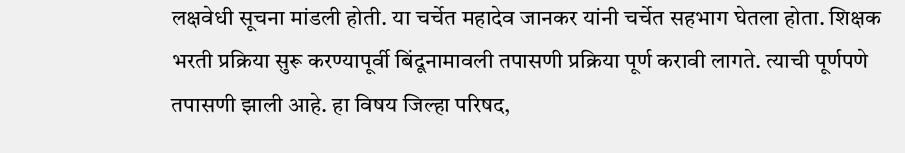लक्षवेधी सूचना मांडली होती. या चर्चेत महादेव जानकर यांनी चर्चेत सहभाग घेतला होता. शिक्षक भरती प्रक्रिया सुरू करण्यापूर्वी बिंदूनामावली तपासणी प्रक्रिया पूर्ण करावी लागते. त्याची पूर्णपणे तपासणी झाली आहे. हा विषय जिल्हा परिषद,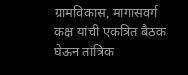ग्रामविकास, मागासवर्ग कक्ष यांची एकत्रित बैठक घेऊन तांत्रिक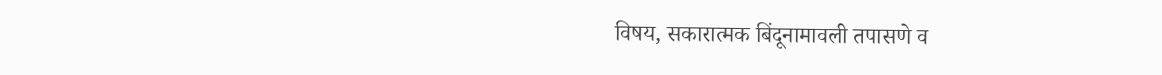विषय, सकारात्मक बिंदूनामावली तपासणे व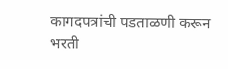कागदपत्रांची पडताळणी करून भरती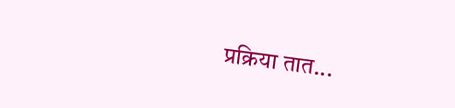प्रक्रिया तात...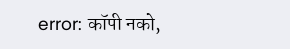error: कॉपी नको,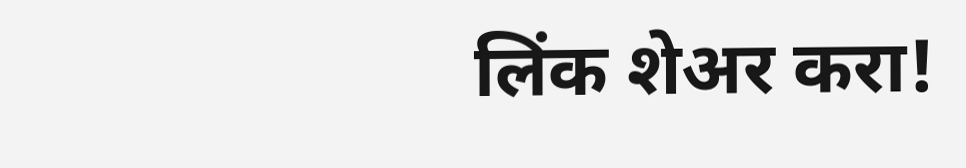लिंक शेअर करा!